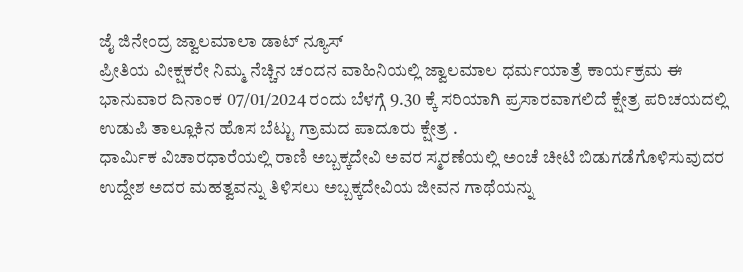ಜೈ ಜಿನೇಂದ್ರ ಜ್ವಾಲಮಾಲಾ ಡಾಟ್ ನ್ಯೂಸ್
ಪ್ರೀತಿಯ ವೀಕ್ಷಕರೇ ನಿಮ್ಮ ನೆಚ್ಚಿನ ಚಂದನ ವಾಹಿನಿಯಲ್ಲಿ ಜ್ವಾಲಮಾಲ ಧರ್ಮಯಾತ್ರೆ ಕಾರ್ಯಕ್ರಮ ಈ ಭಾನುವಾರ ದಿನಾಂಕ 07/01/2024 ರಂದು ಬೆಳಗ್ಗೆ 9.30 ಕ್ಕೆ ಸರಿಯಾಗಿ ಪ್ರಸಾರವಾಗಲಿದೆ ಕ್ಷೇತ್ರ ಪರಿಚಯದಲ್ಲಿ ಉಡುಪಿ ತಾಲ್ಲೂಕಿನ ಹೊಸ ಬೆಟ್ಟು ಗ್ರಾಮದ ಪಾದೂರು ಕ್ಷೇತ್ರ .
ಧಾರ್ಮಿಕ ವಿಚಾರಧಾರೆಯಲ್ಲಿ ರಾಣಿ ಅಬ್ಬಕ್ಕದೇವಿ ಅವರ ಸ್ಮರಣೆಯಲ್ಲಿ ಅಂಚೆ ಚೀಟಿ ಬಿಡುಗಡೆಗೊಳಿಸುವುದರ ಉದ್ದೇಶ ಅದರ ಮಹತ್ವವನ್ನು ತಿಳಿಸಲು ಅಬ್ಬಕ್ಕದೇವಿಯ ಜೀವನ ಗಾಥೆಯನ್ನು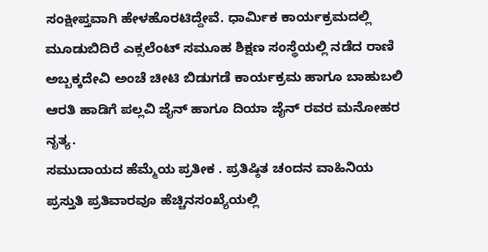ಸಂಕ್ಷೀಪ್ತವಾಗಿ ಹೇಳಹೊರಟಿದ್ದೇವೆ. ಧಾರ್ಮಿಕ ಕಾರ್ಯಕ್ರಮದಲ್ಲಿ ಮೂಡುಬಿದಿರೆ ಎಕ್ಸಲೆಂಟ್ ಸಮೂಹ ಶಿಕ್ಷಣ ಸಂಸ್ಥೆಯಲ್ಲಿ ನಡೆದ ರಾಣಿ ಅಬ್ಬಕ್ಕದೇವಿ ಅಂಚೆ ಚೀಟಿ ಬಿಡುಗಡೆ ಕಾರ್ಯಕ್ರಮ ಹಾಗೂ ಬಾಹುಬಲಿ ಆರತಿ ಹಾಡಿಗೆ ಪಲ್ಲವಿ ಜೈನ್ ಹಾಗೂ ದಿಯಾ ಜೈನ್ ರವರ ಮನೋಹರ ನೃತ್ಯ.
ಸಮುದಾಯದ ಹೆಮ್ಮೆಯ ಪ್ರತೀಕ . ಪ್ರತಿಷ್ಠಿತ ಚಂದನ ವಾಹಿನಿಯ ಪ್ರಸ್ತುತಿ ಪ್ರತಿವಾರವೂ ಹೆಚ್ಚಿನಸಂಖ್ಯೆಯಲ್ಲಿ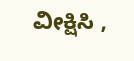ವೀಕ್ಷಿಸಿ ,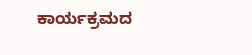ಕಾರ್ಯಕ್ರಮದ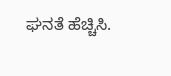ಘನತೆ ಹೆಚ್ಚಿಸಿ.